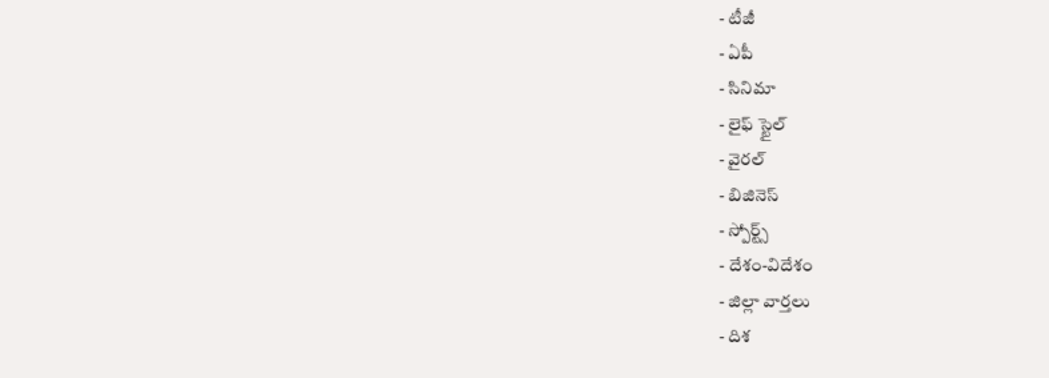- టీజీ
- ఏపీ
- సినిమా
- లైఫ్ స్టైల్
- వైరల్
- బిజినెస్
- స్పోర్ట్స్
- దేశం-విదేశం
- జిల్లా వార్తలు
- దిశ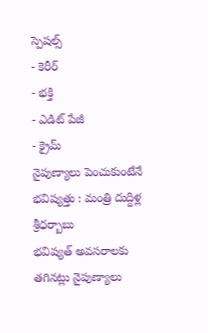స్పెషల్స్
- కెరీర్
- భక్తి
- ఎడిట్ పేజీ
- క్రైమ్
నైపుణ్యాలు పెంచుకుంటేనే భవిష్యత్తు : మంత్రి దుద్దిళ్ల శ్రీధర్బాబు
భవిష్యత్ అవసరాలకు తగినట్లు నైపుణ్యాలు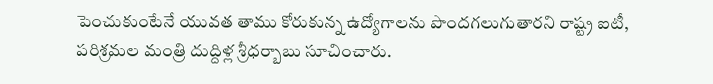పెంచుకుంటేనే యువత తాము కోరుకున్న ఉద్యోగాలను పొందగలుగుతారని రాష్ట్ర ఐటీ, పరిశ్రమల మంత్రి దుద్దిళ్ల శ్రీధర్బాబు సూచించారు.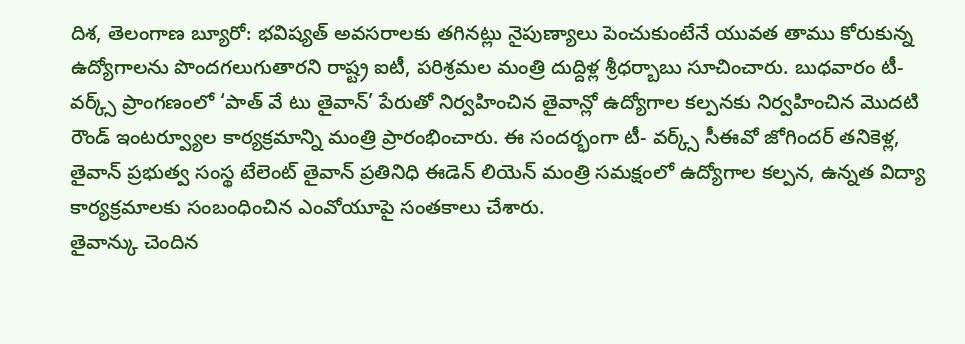దిశ, తెలంగాణ బ్యూరో: భవిష్యత్ అవసరాలకు తగినట్లు నైపుణ్యాలు పెంచుకుంటేనే యువత తాము కోరుకున్న ఉద్యోగాలను పొందగలుగుతారని రాష్ట్ర ఐటీ, పరిశ్రమల మంత్రి దుద్దిళ్ల శ్రీధర్బాబు సూచించారు. బుధవారం టీ-వర్క్స్ ప్రాంగణంలో ‘పాత్ వే టు తైవాన్’ పేరుతో నిర్వహించిన తైవాన్లో ఉద్యోగాల కల్పనకు నిర్వహించిన మొదటి రౌండ్ ఇంటర్వ్యూల కార్యక్రమాన్ని మంత్రి ప్రారంభించారు. ఈ సందర్భంగా టీ- వర్క్స్ సీఈవో జోగిందర్ తనికెళ్ల, తైవాన్ ప్రభుత్వ సంస్థ టేలెంట్ తైవాన్ ప్రతినిధి ఈడెన్ లియెన్ మంత్రి సమక్షంలో ఉద్యోగాల కల్పన, ఉన్నత విద్యా కార్యక్రమాలకు సంబంధించిన ఎంవోయూపై సంతకాలు చేశారు.
తైవాన్కు చెందిన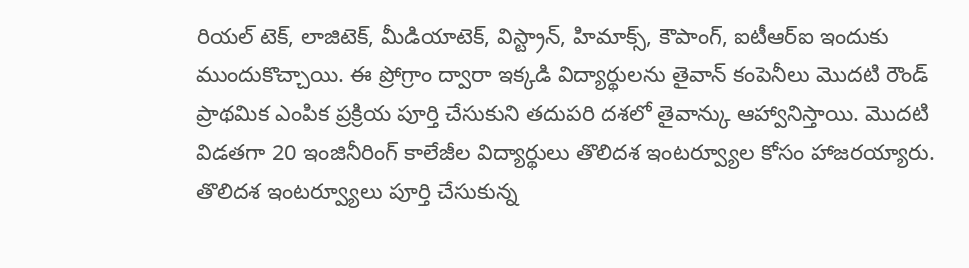రియల్ టెక్, లాజిటెక్, మీడియాటెక్, విస్ట్రాన్, హిమాక్స్, కౌపాంగ్, ఐటీఆర్ఐ ఇందుకు ముందుకొచ్చాయి. ఈ ప్రోగ్రాం ద్వారా ఇక్కడి విద్యార్థులను తైవాన్ కంపెనీలు మొదటి రౌండ్ ప్రాథమిక ఎంపిక ప్రక్రియ పూర్తి చేసుకుని తదుపరి దశలో తైవాన్కు ఆహ్వానిస్తాయి. మొదటి విడతగా 20 ఇంజినీరింగ్ కాలేజీల విద్యార్థులు తొలిదశ ఇంటర్వ్యూల కోసం హాజరయ్యారు.
తొలిదశ ఇంటర్వ్యూలు పూర్తి చేసుకున్న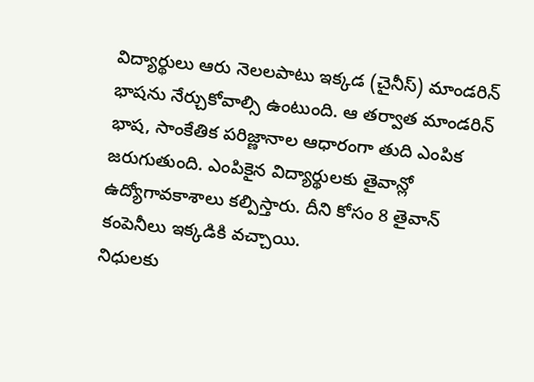విద్యార్థులు ఆరు నెలలపాటు ఇక్కడ (చైనీస్) మాండరిన్ భాషను నేర్చుకోవాల్సి ఉంటుంది. ఆ తర్వాత మాండరిన్ భాష, సాంకేతిక పరిజ్ణానాల ఆధారంగా తుది ఎంపిక జరుగుతుంది. ఎంపికైన విద్యార్థులకు తైవాన్లో ఉద్యోగావకాశాలు కల్పిస్తారు. దీని కోసం 8 తైవాన్ కంపెనీలు ఇక్కడికి వచ్చాయి.
నిధులకు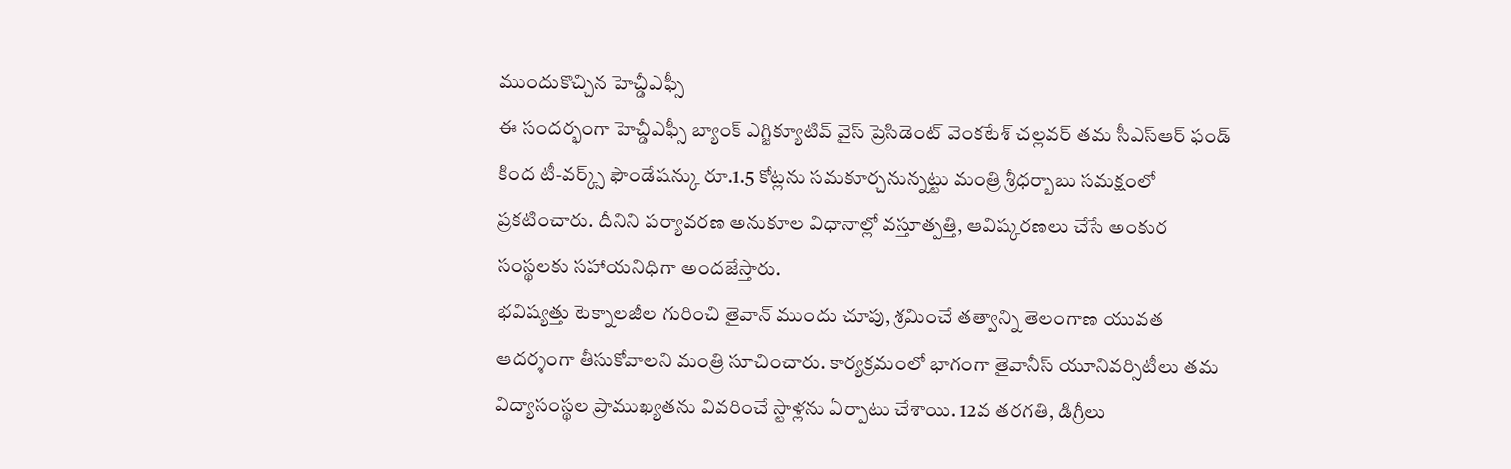ముందుకొచ్చిన హెచ్డీఎఫ్సీ
ఈ సందర్భంగా హెచ్డీఎఫ్సీ బ్యాంక్ ఎగ్జిక్యూటివ్ వైస్ ప్రెసిడెంట్ వెంకటేశ్ చల్లవర్ తమ సీఎస్ఆర్ ఫండ్ కింద టీ-వర్క్స్ ఫౌండేషన్కు రూ.1.5 కోట్లను సమకూర్చనున్నట్టు మంత్రి శ్రీధర్బాబు సమక్షంలో ప్రకటించారు. దీనిని పర్యావరణ అనుకూల విధానాల్లో వస్తూత్పత్తి, ఆవిష్కరణలు చేసే అంకుర సంస్థలకు సహాయనిధిగా అందజేస్తారు.
భవిష్యత్తు టెక్నాలజీల గురించి తైవాన్ ముందు చూపు, శ్రమించే తత్వాన్ని తెలంగాణ యువత ఆదర్శంగా తీసుకోవాలని మంత్రి సూచించారు. కార్యక్రమంలో భాగంగా తైవానీస్ యూనివర్సిటీలు తమ విద్యాసంస్థల ప్రాముఖ్యతను వివరించే స్టాళ్లను ఏర్పాటు చేశాయి. 12వ తరగతి, డిగ్రీలు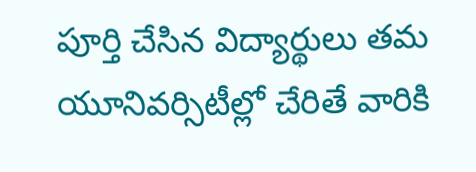పూర్తి చేసిన విద్యార్థులు తమ యూనివర్సిటీల్లో చేరితే వారికి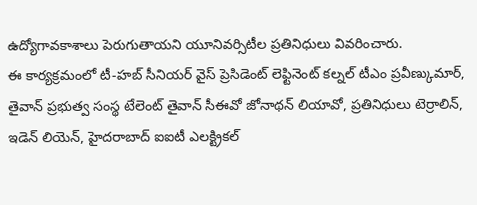ఉద్యోగావకాశాలు పెరుగుతాయని యూనివర్సిటీల ప్రతినిధులు వివరించారు.
ఈ కార్యక్రమంలో టీ-హబ్ సీనియర్ వైస్ ప్రెసిడెంట్ లెఫ్టినెంట్ కల్నల్ టీఎం ప్రవీణ్కుమార్, తైవాన్ ప్రభుత్వ సంస్థ టేలెంట్ తైవాన్ సీఈవో జోనాథన్ లియావో, ప్రతినిధులు టెర్రాలిన్, ఇడెన్ లియెన్, హైదరాబాద్ ఐఐటీ ఎలక్ట్రికల్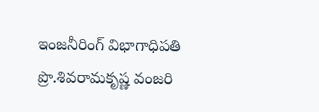ఇంజనీరింగ్ విభాగాధిపతి ప్రొ.శివరామకృష్ణ వంజరి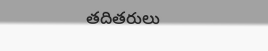తదితరులు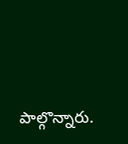పాల్గొన్నారు.